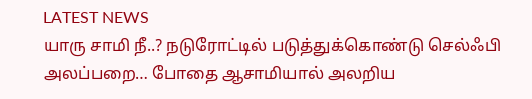LATEST NEWS
யாரு சாமி நீ..? நடுரோட்டில் படுத்துக்கொண்டு செல்ஃபி அலப்பறை… போதை ஆசாமியால் அலறிய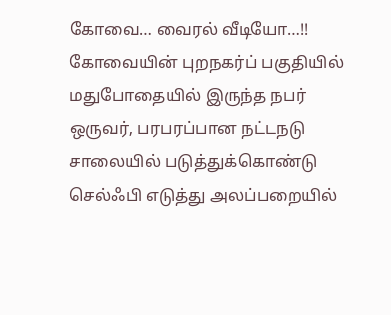கோவை… வைரல் வீடியோ…!!
கோவையின் புறநகர்ப் பகுதியில் மதுபோதையில் இருந்த நபர் ஒருவர், பரபரப்பான நட்டநடு சாலையில் படுத்துக்கொண்டு செல்ஃபி எடுத்து அலப்பறையில்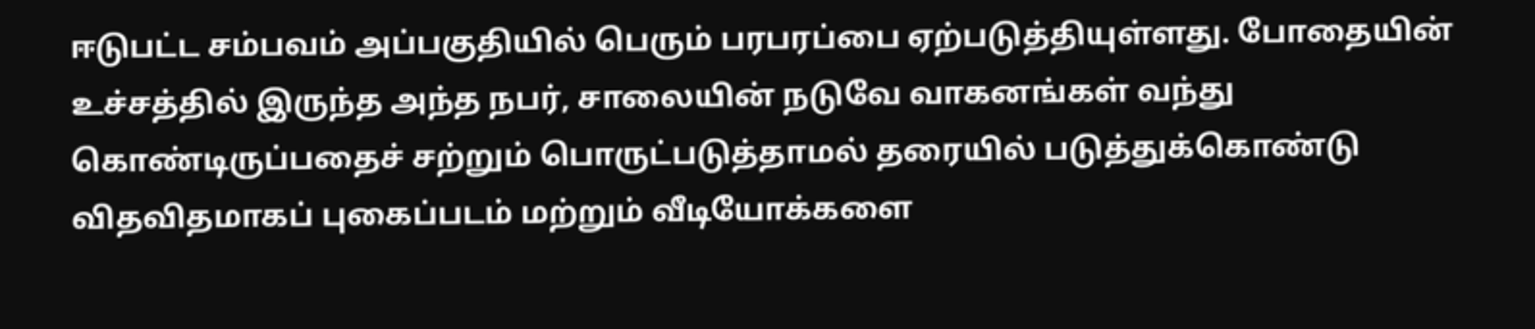ஈடுபட்ட சம்பவம் அப்பகுதியில் பெரும் பரபரப்பை ஏற்படுத்தியுள்ளது. போதையின் உச்சத்தில் இருந்த அந்த நபர், சாலையின் நடுவே வாகனங்கள் வந்து கொண்டிருப்பதைச் சற்றும் பொருட்படுத்தாமல் தரையில் படுத்துக்கொண்டு விதவிதமாகப் புகைப்படம் மற்றும் வீடியோக்களை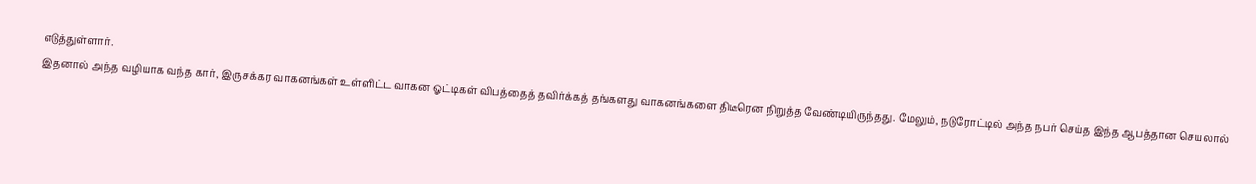எடுத்துள்ளார்.
இதனால் அந்த வழியாக வந்த கார், இருசக்கர வாகனங்கள் உள்ளிட்ட வாகன ஓட்டிகள் விபத்தைத் தவிர்க்கத் தங்களது வாகனங்களை திடீரென நிறுத்த வேண்டியிருந்தது. மேலும், நடுரோட்டில் அந்த நபர் செய்த இந்த ஆபத்தான செயலால்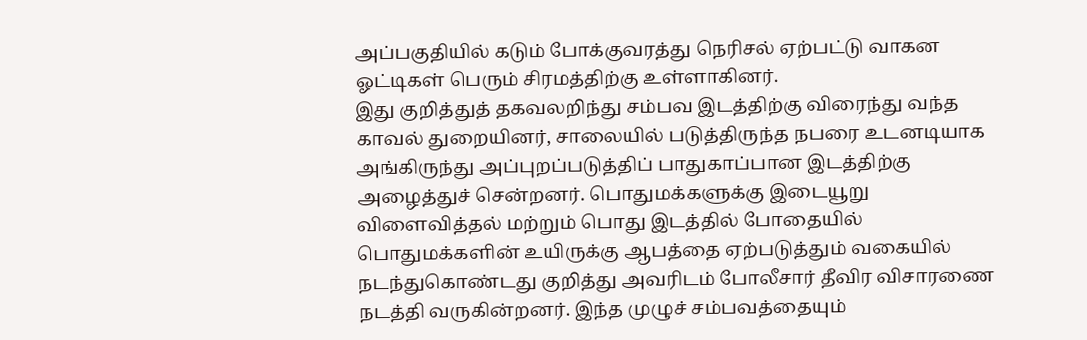அப்பகுதியில் கடும் போக்குவரத்து நெரிசல் ஏற்பட்டு வாகன ஓட்டிகள் பெரும் சிரமத்திற்கு உள்ளாகினர்.
இது குறித்துத் தகவலறிந்து சம்பவ இடத்திற்கு விரைந்து வந்த காவல் துறையினர், சாலையில் படுத்திருந்த நபரை உடனடியாக அங்கிருந்து அப்புறப்படுத்திப் பாதுகாப்பான இடத்திற்கு அழைத்துச் சென்றனர். பொதுமக்களுக்கு இடையூறு விளைவித்தல் மற்றும் பொது இடத்தில் போதையில் பொதுமக்களின் உயிருக்கு ஆபத்தை ஏற்படுத்தும் வகையில் நடந்துகொண்டது குறித்து அவரிடம் போலீசார் தீவிர விசாரணை நடத்தி வருகின்றனர். இந்த முழுச் சம்பவத்தையும்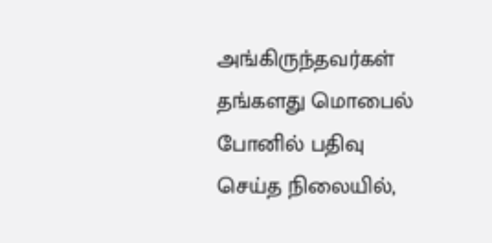அங்கிருந்தவர்கள் தங்களது மொபைல் போனில் பதிவு செய்த நிலையில்,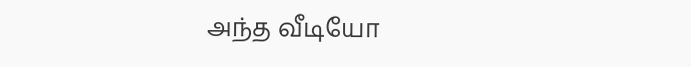அந்த வீடியோ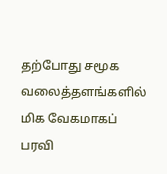தற்போது சமூக வலைத்தளங்களில் மிக வேகமாகப் பரவி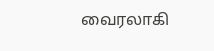வைரலாகி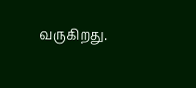வருகிறது.